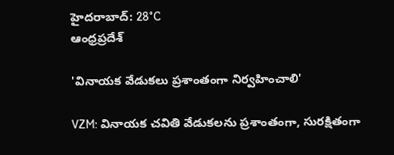హైదరాబాద్: 28°C
ఆంధ్రప్రదేశ్

'వినాయక వేడుకలు ప్రశాంతంగా నిర్వహించాలి'

VZM: వినాయక చవితి వేడుకలను ప్రశాంతంగా, సురక్షితంగా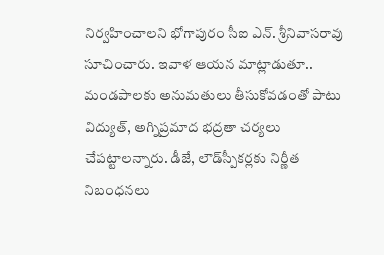నిర్వహించాలని భోగాపురం సీఐ ఎన్. శ్రీనివాసరావు సూచించారు. ఇవాళ ఆయన మాట్లాడుతూ.. మండపాలకు అనుమతులు తీసుకోవడంతో పాటు విద్యుత్, అగ్నిప్రమాద భద్రతా చర్యలు చేపట్టాలన్నారు. డీజే, లౌడ్‌స్పీకర్లకు నిర్ణీత నిబంధనలు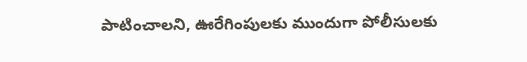పాటించాలని, ఊరేగింపులకు ముందుగా పోలీసులకు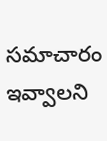సమాచారం ఇవ్వాలని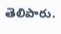తెలిపారు.